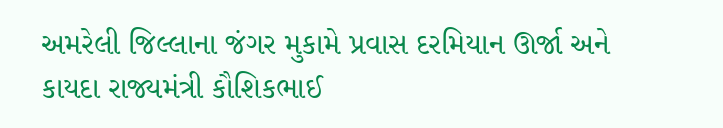અમરેલી જિલ્લાના જંગર મુકામે પ્રવાસ દરમિયાન ઊર્જા અને કાયદા રાજ્યમંત્રી કૌશિકભાઈ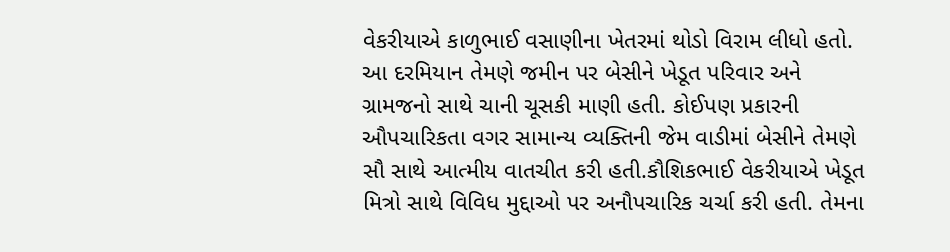વેકરીયાએ કાળુભાઈ વસાણીના ખેતરમાં થોડો વિરામ લીધો હતો. આ દરમિયાન તેમણે જમીન પર બેસીને ખેડૂત પરિવાર અને ગ્રામજનો સાથે ચાની ચૂસકી માણી હતી. કોઈપણ પ્રકારની ઔપચારિકતા વગર સામાન્ય વ્યક્તિની જેમ વાડીમાં બેસીને તેમણે સૌ સાથે આત્મીય વાતચીત કરી હતી.કૌશિકભાઈ વેકરીયાએ ખેડૂત મિત્રો સાથે વિવિધ મુદ્દાઓ પર અનૌપચારિક ચર્ચા કરી હતી. તેમના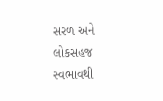સરળ અને લોકસહજ સ્વભાવથી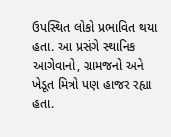ઉપસ્થિત લોકો પ્રભાવિત થયા હતા. આ પ્રસંગે સ્થાનિક આગેવાનો, ગ્રામજનો અને ખેડૂત મિત્રો પણ હાજર રહ્યા હતા.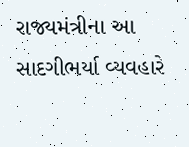રાજ્યમંત્રીના આ સાદગીભર્યા વ્યવહારે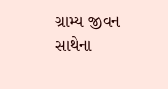ગ્રામ્ય જીવન સાથેના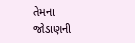તેમના જોડાણની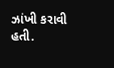ઝાંખી કરાવી હતી.